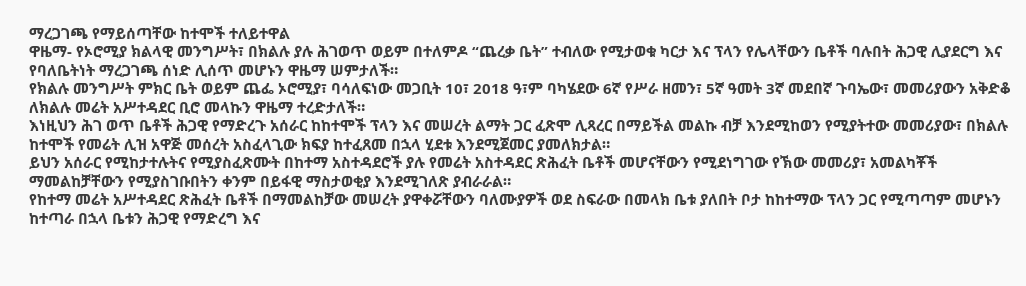ማረጋገጫ የማይሰጣቸው ከተሞች ተለይተዋል
ዋዜማ- የኦሮሚያ ክልላዊ መንግሥት፣ በክልሉ ያሉ ሕገወጥ ወይም በተለምዶ “ጨረቃ ቤት” ተብለው የሚታወቁ ካርታ እና ፕላን የሌላቸውን ቤቶች ባሉበት ሕጋዊ ሊያደርግ እና የባለቤትነት ማረጋገጫ ሰነድ ሊሰጥ መሆኑን ዋዜማ ሠምታለች።
የክልሉ መንግሥት ምክር ቤት ወይም ጨፌ ኦሮሚያ፣ ባሳለፍነው መጋቢት 10፣ 2018 ዓ፣ም ባካሄደው 6ኛ የሥራ ዘመን፣ 5ኛ ዓመት 3ኛ መደበኛ ጉባኤው፣ መመሪያውን አቅድቆ ለክልሉ መሬት አሥተዳደር ቢሮ መላኩን ዋዜማ ተረድታለች።
እነዚህን ሕገ ወጥ ቤቶች ሕጋዊ የማድረጉ አሰራር ከከተሞች ፕላን እና መሠረት ልማት ጋር ፈጽሞ ሊጻረር በማይችል መልኩ ብቻ እንደሚከወን የሚያትተው መመሪያው፣ በክልሉ ከተሞች የመሬት ሊዝ አዋጅ መሰረት አስፈላጊው ክፍያ ከተፈጸመ በኋላ ሂደቱ እንደሚጀመር ያመለክታል።
ይህን አሰራር የሚከታተሉትና የሚያስፈጽሙት በከተማ አስተዳደሮች ያሉ የመሬት አስተዳደር ጽሕፈት ቤቶች መሆናቸውን የሚደነግገው የኽው መመሪያ፣ አመልካቾች ማመልከቻቸውን የሚያስገቡበትን ቀንም በይፋዊ ማስታወቂያ እንደሚገለጽ ያብራራል።
የከተማ መሬት አሥተዳደር ጽሕፈት ቤቶች በማመልከቻው መሠረት ያዋቀሯቸውን ባለሙያዎች ወደ ስፍራው በመላክ ቤቱ ያለበት ቦታ ከከተማው ፕላን ጋር የሚጣጣም መሆኑን ከተጣራ በኋላ ቤቱን ሕጋዊ የማድረግ እና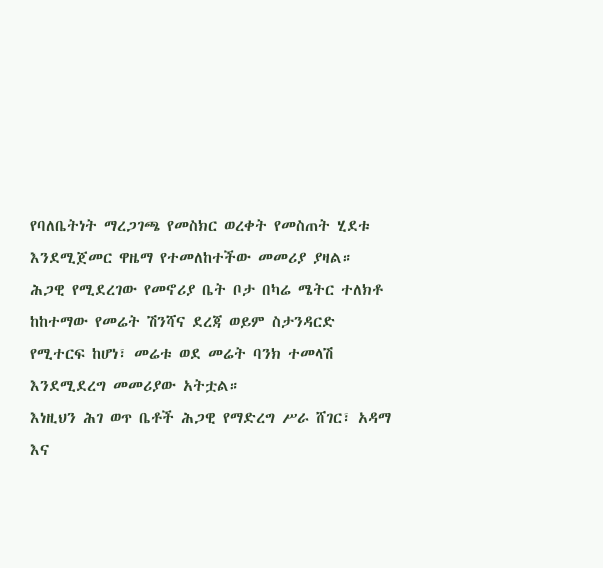የባለቤትነት ማረጋገጫ የመስክር ወረቀት የመስጠት ሂደቱ እንደሚጀመር ዋዜማ የተመለከተችው መመሪያ ያዛል።
ሕጋዊ የሚደረገው የመኖሪያ ቤት ቦታ በካሬ ሜትር ተለክቶ ከከተማው የመሬት ሽንሻና ደረጃ ወይም ስታንዳርድ የሚተርፍ ከሆነ፣ መሬቱ ወደ መሬት ባንክ ተመላሽ እንደሚደረግ መመሪያው አትቷል።
እነዚህን ሕገ ወጥ ቤቶች ሕጋዊ የማድረግ ሥራ ሸገር፣ አዳማ እና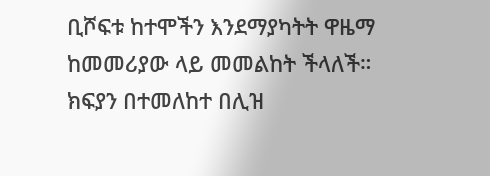ቢሾፍቱ ከተሞችን እንደማያካትት ዋዜማ ከመመሪያው ላይ መመልከት ችላለች።
ክፍያን በተመለከተ በሊዝ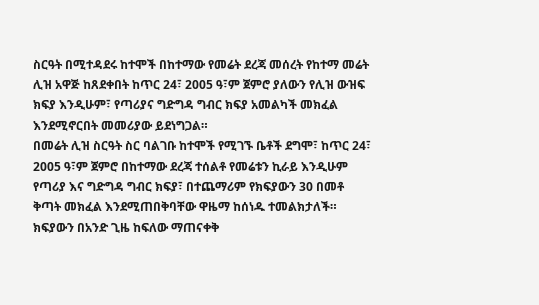ስርዓት በሚተዳደሩ ከተሞች በከተማው የመሬት ደረጃ መሰረት የከተማ መሬት ሊዝ አዋጅ ከጸደቀበት ከጥር 24፣ 2005 ዓ፣ም ጀምሮ ያለውን የሊዝ ውዝፍ ክፍያ እንዲሁም፣ የጣሪያና ግድግዳ ግብር ክፍያ አመልካች መክፈል እንደሚኖርበት መመሪያው ይደነግጋል።
በመሬት ሊዝ ስርዓት ስር ባልገቡ ከተሞች የሚገኙ ቤቶች ደግሞ፣ ከጥር 24፣ 2005 ዓ፣ም ጀምሮ በከተማው ደረጃ ተሰልቶ የመሬቱን ኪራይ እንዲሁም የጣሪያ እና ግድግዳ ግብር ክፍያ፣ በተጨማሪም የክፍያውን 30 በመቶ ቅጣት መክፈል እንደሚጠበቅባቸው ዋዜማ ከሰነዱ ተመልክታለች።
ክፍያውን በአንድ ጊዜ ከፍለው ማጠናቀቅ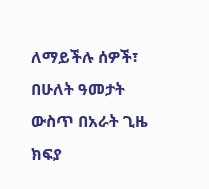ለማይችሉ ሰዎች፣ በሁለት ዓመታት ውስጥ በአራት ጊዜ ክፍያ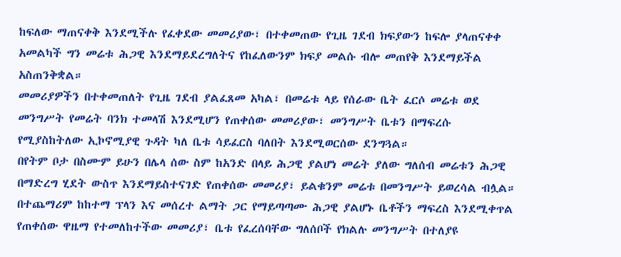ከፍለው ማጠናቀቅ እንደሚችሉ የፈቀደው መመሪያው፣ በተቀመጠው የጊዜ ገደብ ክፍያውን ከፍሎ ያላጠናቀቀ አመልካች ግን መሬቱ ሕጋዊ እንደማይደረግለትና የከፈለውንም ክፍያ መልሱ ብሎ መጠየቅ እንደማይችል አስጠንቅቋል።
መመሪያዎችን በተቀመጠለት የጊዜ ገደብ ያልፈጸመ አካል፣ በመሬቱ ላይ የሰራው ቤት ፈርሶ መሬቱ ወደ መንግሥት የመሬት ባንክ ተመላሽ እንደሚሆን የጠቀሰው መመሪያው፣ መንግሥት ቤቱን በማፍረሱ የሚያስከትለው ኢኮኖሚያዊ ጉዳት ካለ ቤቱ ሳይፈርስ ባለበት እንደሚወርሰው ደንግጓል።
በየትም ቦታ በስሙም ይሁን በሌላ ሰው ስም ከአንድ በላይ ሕጋዊ ያልሆነ መሬት ያለው ግለሰብ መሬቱን ሕጋዊ በማድረግ ሂደት ውስጥ እንደማይስተናገድ የጠቀሰው መመሪያ፣ ይልቁንም መሬቱ በመንግሥት ይወረሳል ብሏል።
በተጨማሪም ከከተማ ፕላን እና መሰረተ ልማት ጋር የማይጣጣሙ ሕጋዊ ያልሆኑ ቤቶችን ማፍረስ እንደሚቀጥል የጠቀሰው ዋዜማ የተመለከተችው መመሪያ፣ ቤቱ የፈረሰባቸው ግለሰቦች የክልሉ መንግሥት በተለያዩ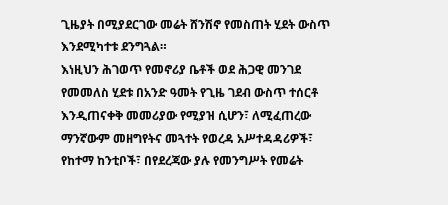ጊዜያት በሚያደርገው መሬት ሸንሽኖ የመስጠት ሂደት ውስጥ እንደሚካተቱ ደንግጓል።
እነዚህን ሕገወጥ የመኖሪያ ቤቶች ወደ ሕጋዊ መንገደ የመመለስ ሂደቱ በአንድ ዓመት የጊዜ ገደብ ውስጥ ተሰርቶ እንዲጠናቀቅ መመሪያው የሚያዝ ሲሆን፣ ለሚፈጠረው ማንኛውም መዘግየትና መጓተት የወረዳ አሥተዳዳሪዎች፣ የከተማ ከንቲቦች፣ በየደረጃው ያሉ የመንግሥት የመሬት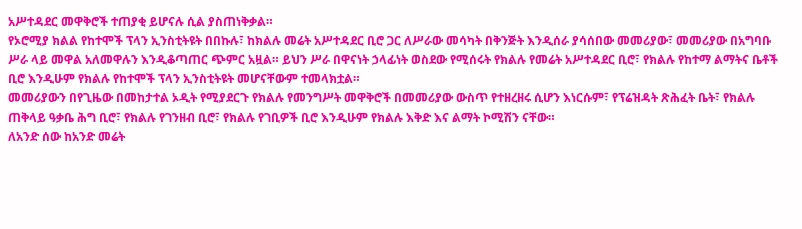አሥተዳደር መዋቅሮች ተጠያቂ ይሆናሉ ሲል ያስጠነቅቃል።
የኦሮሚያ ክልል የከተሞች ፕላን ኢንስቲትዩት በበኩሉ፣ ከክልሉ መሬት አሥተዳደር ቢሮ ጋር ለሥራው መሳካት በቅንጅት እንዲሰራ ያሳሰበው መመሪያው፣ መመሪያው በአግባቡ ሥራ ላይ መዋል አለመዋሉን እንዲቆጣጠር ጭምር አዟል። ይህን ሥራ በዋናነት ኃላፊነት ወስደው የሚሰሩት የክልሉ የመሬት አሥተዳደር ቢሮ፣ የክልሉ የከተማ ልማትና ቤቶች ቢሮ እንዲሁም የክልሉ የከተሞች ፕላን ኢንስቲትዩት መሆናቸውም ተመላክቷል።
መመሪያውን በየጊዜው በመከታተል ኦዲት የሚያደርጉ የክልሉ የመንግሥት መዋቅሮች በመመሪያው ውስጥ የተዘረዘሩ ሲሆን እነርሱም፣ የፕሬዝዳት ጽሕፈት ቤት፣ የክልሉ ጠቅላይ ዓቃቤ ሕግ ቢሮ፣ የክልሉ የገንዘብ ቢሮ፣ የክልሉ የገቢዎች ቢሮ እንዲሁም የክልሉ እቅድ እና ልማት ኮሚሽን ናቸው።
ለአንድ ሰው ከአንድ መሬት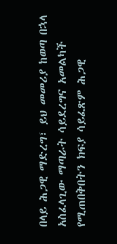በላይ ሕጋዊ ማድረግ፣ ይህ መመሪያ ከወጣ በኋላ አስፈላጊው ማጣራት ሳይደረግና አመልካች የሚጠበቅበትን ክፍያ ሳይፈጽም ሕጋዊ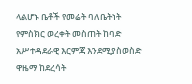ላልሆኑ ቤቶች የመሬት ባለቤትነት የምስክር ወረቀት መስጠት ከባድ አሥተዳደራዊ እርምጃ እንደሚያስወስድ ዋዜማ ከደረሳት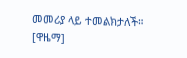መመሪያ ላይ ተመልክታለች። [ዋዜማ]